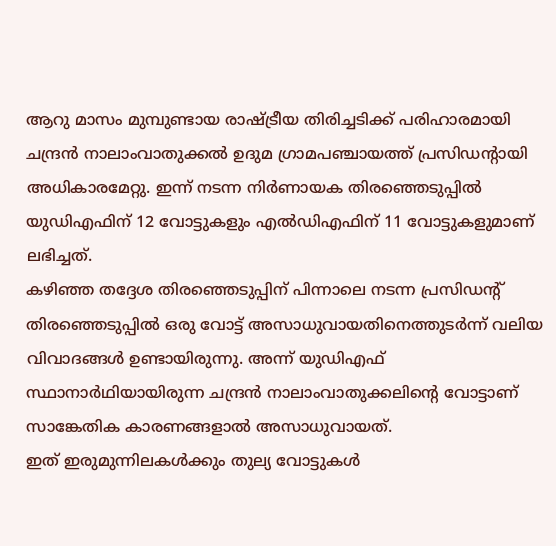ആറു മാസം മുമ്പുണ്ടായ രാഷ്ട്രീയ തിരിച്ചടിക്ക് പരിഹാരമായി ചന്ദ്രൻ നാലാംവാതുക്കൽ ഉദുമ ഗ്രാമപഞ്ചായത്ത് പ്രസിഡന്റായി അധികാരമേറ്റു. ഇന്ന് നടന്ന നിർണായക തിരഞ്ഞെടുപ്പിൽ യുഡിഎഫിന് 12 വോട്ടുകളും എൽഡിഎഫിന് 11 വോട്ടുകളുമാണ് ലഭിച്ചത്.
കഴിഞ്ഞ തദ്ദേശ തിരഞ്ഞെടുപ്പിന് പിന്നാലെ നടന്ന പ്രസിഡന്റ് തിരഞ്ഞെടുപ്പിൽ ഒരു വോട്ട് അസാധുവായതിനെത്തുടർന്ന് വലിയ വിവാദങ്ങൾ ഉണ്ടായിരുന്നു. അന്ന് യുഡിഎഫ് സ്ഥാനാർഥിയായിരുന്ന ചന്ദ്രൻ നാലാംവാതുക്കലിന്റെ വോട്ടാണ് സാങ്കേതിക കാരണങ്ങളാൽ അസാധുവായത്.
ഇത് ഇരുമുന്നിലകൾക്കും തുല്യ വോട്ടുകൾ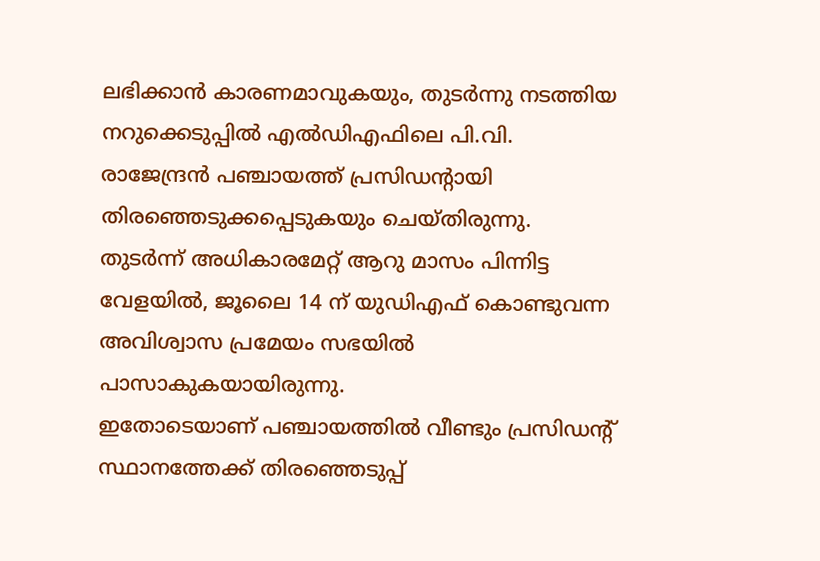ലഭിക്കാൻ കാരണമാവുകയും, തുടർന്നു നടത്തിയ നറുക്കെടുപ്പിൽ എൽഡിഎഫിലെ പി.വി. രാജേന്ദ്രൻ പഞ്ചായത്ത് പ്രസിഡന്റായി തിരഞ്ഞെടുക്കപ്പെടുകയും ചെയ്തിരുന്നു.
തുടർന്ന് അധികാരമേറ്റ് ആറു മാസം പിന്നിട്ട വേളയിൽ, ജൂലൈ 14 ന് യുഡിഎഫ് കൊണ്ടുവന്ന അവിശ്വാസ പ്രമേയം സഭയിൽ പാസാകുകയായിരുന്നു.
ഇതോടെയാണ് പഞ്ചായത്തിൽ വീണ്ടും പ്രസിഡന്റ് സ്ഥാനത്തേക്ക് തിരഞ്ഞെടുപ്പ്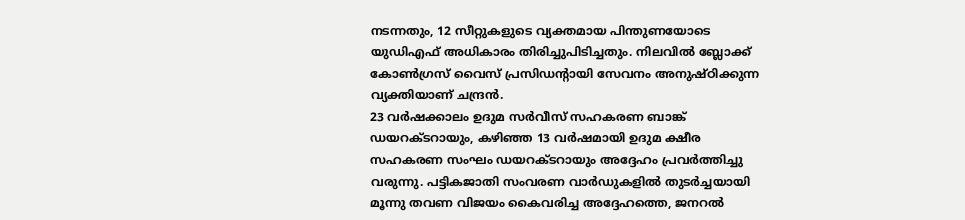നടന്നതും, 12 സീറ്റുകളുടെ വ്യക്തമായ പിന്തുണയോടെ യുഡിഎഫ് അധികാരം തിരിച്ചുപിടിച്ചതും. നിലവിൽ ബ്ലോക്ക് കോൺഗ്രസ് വൈസ് പ്രസിഡന്റായി സേവനം അനുഷ്ഠിക്കുന്ന വ്യക്തിയാണ് ചന്ദ്രൻ.
23 വർഷക്കാലം ഉദുമ സർവീസ് സഹകരണ ബാങ്ക് ഡയറക്ടറായും, കഴിഞ്ഞ 13 വർഷമായി ഉദുമ ക്ഷീര സഹകരണ സംഘം ഡയറക്ടറായും അദ്ദേഹം പ്രവർത്തിച്ചു വരുന്നു. പട്ടികജാതി സംവരണ വാർഡുകളിൽ തുടർച്ചയായി മൂന്നു തവണ വിജയം കൈവരിച്ച അദ്ദേഹത്തെ, ജനറൽ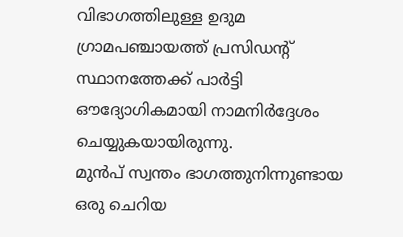വിഭാഗത്തിലുള്ള ഉദുമ ഗ്രാമപഞ്ചായത്ത് പ്രസിഡന്റ് സ്ഥാനത്തേക്ക് പാർട്ടി ഔദ്യോഗികമായി നാമനിർദ്ദേശം ചെയ്യുകയായിരുന്നു.
മുൻപ് സ്വന്തം ഭാഗത്തുനിന്നുണ്ടായ ഒരു ചെറിയ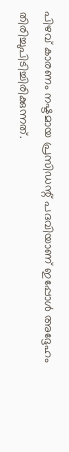പിഴവ് കാരണം നഷ്ടമായ പ്രസിഡന്റ് പദവിയാണ് ഇപ്പോൾ അദ്ദേഹം തിരിച്ചുപിടിച്ചിരിക്കുന്നത്.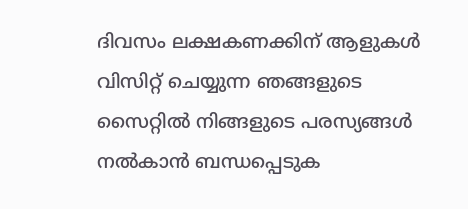ദിവസം ലക്ഷകണക്കിന് ആളുകൾ വിസിറ്റ് ചെയ്യുന്ന ഞങ്ങളുടെ സൈറ്റിൽ നിങ്ങളുടെ പരസ്യങ്ങൾ നൽകാൻ ബന്ധപ്പെടുക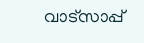വാട്സാപ്പ്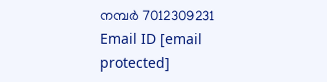നമ്പർ 7012309231 Email ID [email protected]